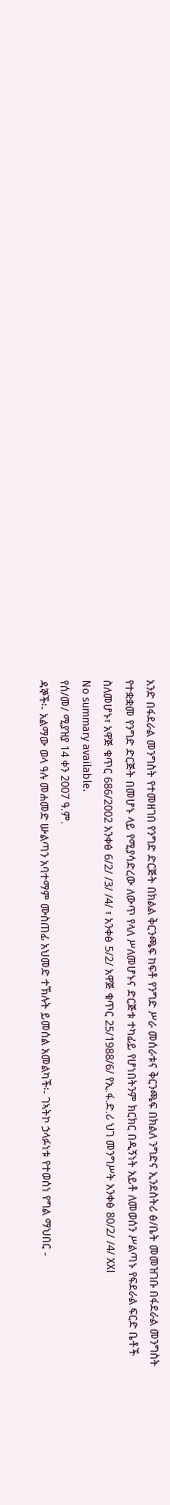አንድ በፋደራል መንግስት የተመዘገበ የንግድ ድርጅት በክልል ቅርንጫፍ ከፍቶ የንግድ ሥራ መሰራቱና ቅርንጫፍ በክልለ ንግድና ኢንደስትሪ ፅ/ቤት መመዝገቡ በፋደራል መንግስት የተቋቋመ የንግድ ድርጅት በመሆኑ ላይ የሚያሳድረው ለውጥ የላለ ሥለመሆኑና ድርጅቱ ተካፊይ የሆነበትንም ክርክር በዲኝነት አይቶ ለመወሰን ሥልጣኑ የፍደራል ፍርድ ቤቶች ስለመሆኑ፣ አዋጅ ቁጥር 686/2002 አንቀፅ 6/2/ /3/ /4/ ፣ አንቀፅ 5/2/ አዋጅ ቁጥር 25/1988/6/ የኢ.ፋ.ድ.ሪ ህገ መንግሥት አንቀፅ 80/2/ /4/ XXI
No summary available.
የሰ/መ/ ሚያዝያ 14 ቀን 2007 ዓ.ም.
ዳኞች፡- አልማው ወላ ዓሉ መሐመድ ሡልጣን አባተማም ሙስጠፊ አህመድ ተኽሉት ይመሰል አመልካች፡- ገኣትኮ ኃላፉነቱ የተወሰነ የግል ማህበር -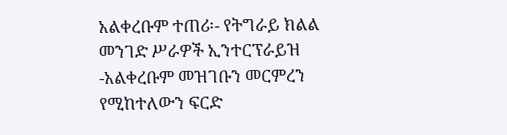አልቀረቡም ተጠሪ፡- የትግራይ ክልል መንገድ ሥራዎች ኢንተርፕራይዝ -አልቀረቡም መዝገቡን መርምረን የሚከተለውን ፍርድ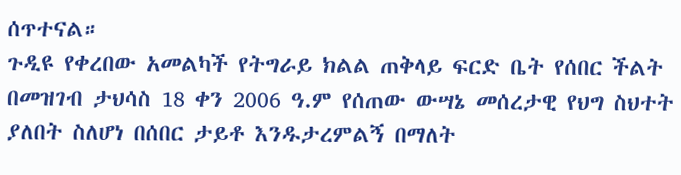ሰጥተናል።
ጉዲዩ የቀረበው አመልካች የትግራይ ክልል ጠቅላይ ፍርድ ቤት የሰበር ችልት በመዝገብ ታህሳስ 18 ቀን 2006 ዓ.ም የሰጠው ውሣኔ መሰረታዊ የህግ ስህተት ያለበት ስለሆነ በሰበር ታይቶ እንዱታረምልኝ በማለት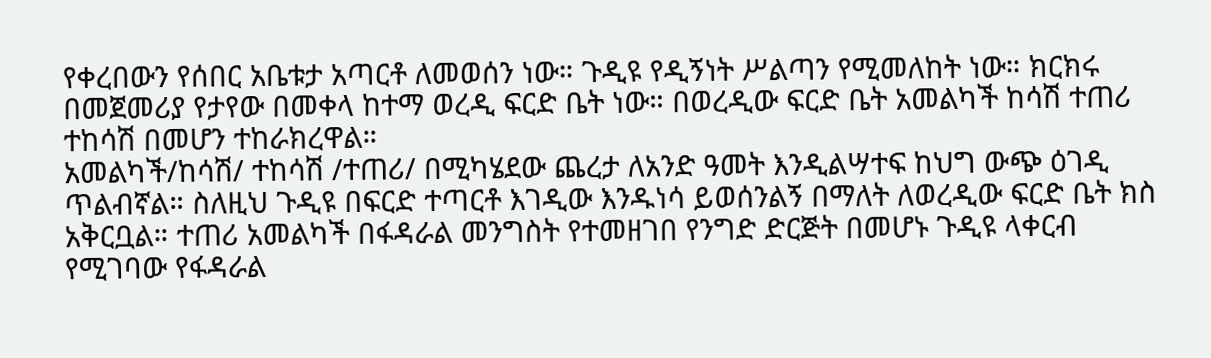የቀረበውን የሰበር አቤቱታ አጣርቶ ለመወሰን ነው። ጉዲዩ የዲኝነት ሥልጣን የሚመለከት ነው። ክርክሩ በመጀመሪያ የታየው በመቀላ ከተማ ወረዲ ፍርድ ቤት ነው። በወረዲው ፍርድ ቤት አመልካች ከሳሽ ተጠሪ ተከሳሽ በመሆን ተከራክረዋል።
አመልካች/ከሳሽ/ ተከሳሽ /ተጠሪ/ በሚካሄደው ጨረታ ለአንድ ዓመት እንዲልሣተፍ ከህግ ውጭ ዕገዲ ጥልብኛል። ስለዚህ ጉዲዩ በፍርድ ተጣርቶ እገዲው እንዱነሳ ይወሰንልኝ በማለት ለወረዲው ፍርድ ቤት ክስ አቅርቧል። ተጠሪ አመልካች በፋዳራል መንግስት የተመዘገበ የንግድ ድርጅት በመሆኑ ጉዲዩ ላቀርብ የሚገባው የፋዳራል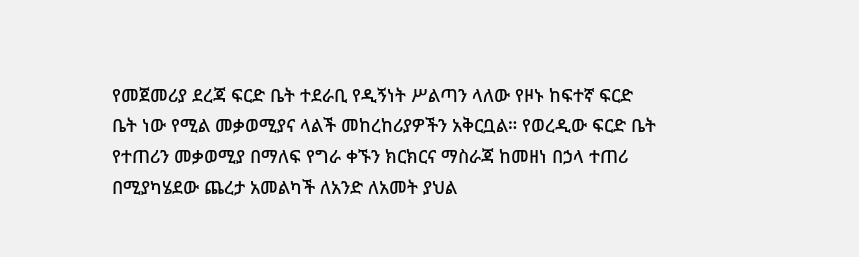የመጀመሪያ ደረጃ ፍርድ ቤት ተደራቢ የዲኝነት ሥልጣን ላለው የዞኑ ከፍተኛ ፍርድ ቤት ነው የሚል መቃወሚያና ላልች መከረከሪያዎችን አቅርቧል። የወረዲው ፍርድ ቤት የተጠሪን መቃወሚያ በማለፍ የግራ ቀኙን ክርክርና ማስራጃ ከመዘነ በኃላ ተጠሪ በሚያካሄደው ጨረታ አመልካች ለአንድ ለአመት ያህል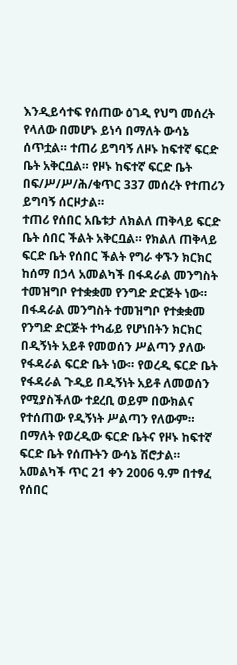እንዲይሳተፍ የሰጠው ዕገዲ የህግ መሰረት የላለው በመሆኑ ይነሳ በማለት ውሳኔ ሰጥቷል። ተጠሪ ይግባኝ ለዞኑ ከፍተኛ ፍርድ ቤት አቅርቧል። የዞኑ ከፍተኛ ፍርድ ቤት በፍ/ሥ/ሥ/ሕ/ቁጥር 337 መሰረት የተጠሪን ይግባኝ ሰርዞታል።
ተጠሪ የሰበር አቤቱታ ለክልለ ጠቅላይ ፍርድ ቤት ሰበር ችልት አቅርቧል። የክልለ ጠቅላይ ፍርድ ቤት የሰበር ችልት የግራ ቀኙን ክርክር ከሰማ በኃላ አመልካች በፋዳራል መንግስት ተመዝግቦ የተቋቋመ የንግድ ድርጅት ነው። በፋዳራል መንግስት ተመዝግቦ የተቋቋመ የንግድ ድርጅት ተካፊይ የሆነበትን ክርክር በዲኝነት አይቶ የመወሰን ሥልጣን ያለው የፋዳራል ፍርድ ቤት ነው። የወረዲ ፍርድ ቤት የፋዳራል ጉዲይ በዲኝነት አይቶ ለመወሰን የሚያስችለው ተደረቢ ወይም በውክልና የተሰጠው የዲኝነት ሥልጣን የለውም። በማለት የወረዲው ፍርድ ቤትና የዞኑ ከፍተኛ ፍርድ ቤት የሰጡትን ውሳኔ ሽሮታል።
አመልካች ጥር 21 ቀን 2006 ዓ.ም በተፃፈ የሰበር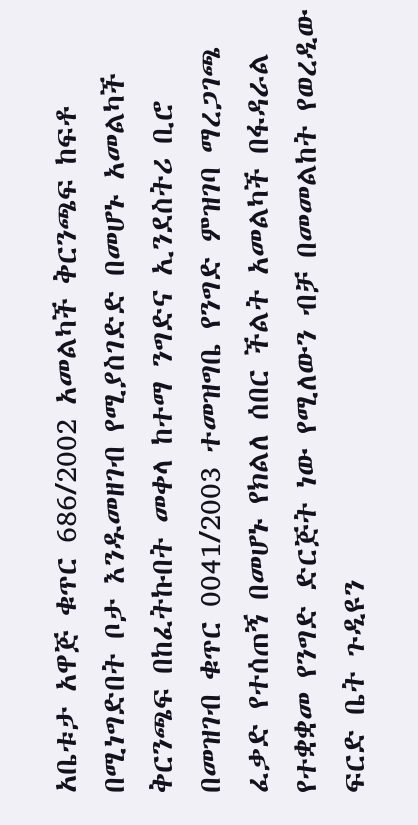አቤቱታ አዋጅ ቁጥር 686/2002 አመልካች ቅርንጫፍ ከፍቶ በሚነግድበት ቦታ እንዱመዘገብ የሚያስገድድ በመሆኑ አመልካች ቅርንጫፍ በከፈትኩበት መቀላ ከተማ ንግድና ኢንደስትሪ ቢሮ በመዝገብ ቁጥር 0041/2003 ተመዝግቤ የንግድ ምዝገባ ማረጋገጫ ፈቃድ የተሰጠኝ በመሆኑ የክልለ ሰበር ችልት አመልካች በፋዳራል የተቋቋመ የንግድ ድርጅት ነው የሚለውን ብቻ በመመልከት የወረዲው ፍርድ ቤት ጉዲዩን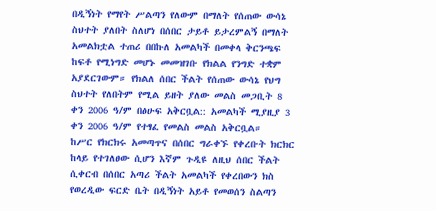በዲኝነት የማየት ሥልጣን የለውም በማለት የሰጠው ውሳኔ ስህተት ያለበት ስለሆነ በሰበር ታይቶ ይታረምልኝ በማለት አመልክቷል ተጠሪ በበኩለ አመልካች በመቀላ ቅርንጫፍ ከፍቶ የሚነግድ መሆኑ መመዝገቡ የክልል የንግድ ተቋም አያደርገውም። የክልለ ሰበር ችልት የሰጠው ውሳኔ የህግ ስህተት የለበትም የሚል ይዘት ያለው መልስ መጋቢት 8 ቀን 2006 ዓ/ም በፅሁፍ አቅርቧል:: አመልካች ሚያዚያ 3 ቀን 2006 ዓ/ም የተፃፈ የመልስ መልስ አቅርቧል።
ከሥር የክርክሩ አመጣጥና በሰበር ግራቀኙ የቀረቡት ክርክር ከላይ የተገለፀው ሲሆን እኛም ጉዲዩ ለዚህ ሰበር ችልት ሲቀርብ በሰበር አጣሪ ችልት አመልካች የቀረበውን ክስ የወረዲው ፍርድ ቤት በዲኝነት አይቶ የመወሰን ስልጣን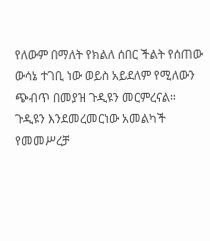የለውም በማለት የክልለ ሰበር ችልት የሰጠው ውሳኔ ተገቢ ነው ወይስ አይደለም የሚለውን ጭብጥ በመያዝ ጉዲዩን መርምረናል።
ጉዲዩን እንደመረመርነው አመልካች የመመሥረቻ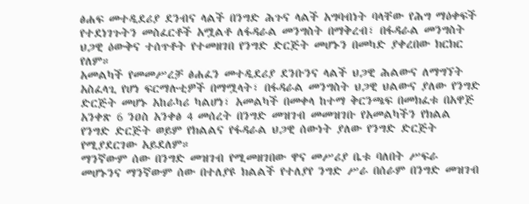ፅሐፍ መተዲደሪያ ደንብና ላልች በንግድ ሕጉና ላልች አግባብነት ባላቸው የሕግ ማዕቀፍች የተደነገጉትን መስፈርቶች አሟልቶ ለፋዳራል መንግስት በማቅረብ፣ በፋዳራል መንግስት ህጋዊ ዕውቅና ተሰጥቶት የተመዘገበ የንግድ ድርጅት መሆኑን በመካድ ያቀረበው ክርክር የለም።
አመልካች የመመሥረቻ ፅሐፈን መተዲደሪያ ደንቡንና ላልች ህጋዊ ሕልውና ለማግኘት አስፈላጊ የሆነ ፍርማሉቲዎች በማሟላት፣ በፋዳራል መንግስት ህጋዊ ህልውና ያለው የንግድ ድርጅት መሆኑ አከራካሪ ካልሆነ፣ አመልካች በመቀላ ከተማ ቅርንጫፍ በመክፈቱ በአዋጅ አንቀጽ 6 ንዐስ አንቀፅ 4 መሰረት በንግድ መዝገብ መመዝገቡ የአመልካችን የክልል የንግድ ድርጅት ወይም የክልልና የፋዳራል ህጋዊ ሰውነት ያለው የንግድ ድርጅት የሚያደርገው አይደለም።
ማንኛውም ሰው በንግድ መዝገብ የሚመዘገበው ዋና መሥሪያ ቤቱ ባለበት ሥፍራ መሆኑንና ማንኛውም ሰው በተለያዩ ክልልች የተለያየ ንግድ ሥራ በሰራም በንግድ መዝገብ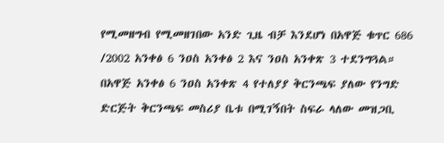የሚመዘግብ የሚመዘገበው አንድ ጊዜ ብቻ እንደሆነ በአዋጅ ቁጥር 686 /2002 አንቀፅ 6 ንዐስ አንቀፅ 2 እና ንዐስ አንቀጽ 3 ተደንግጓል። በአዋጅ አንቀፅ 6 ንዐስ አንቀጽ 4 የተለያያ ቅርንጫፍ ያለው የንግድ ድርጅት ቅርንጫፍ መስሪያ ቤቱ በሚገኝበት ስፍራ ላለው መዝጋቢ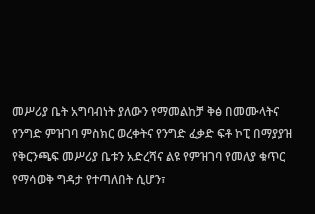መሥሪያ ቤት አግባብነት ያለውን የማመልከቻ ቅፅ በመሙላትና የንግድ ምዝገባ ምስክር ወረቀትና የንግድ ፈቃድ ፍቶ ኮፒ በማያያዝ የቅርንጫፍ መሥሪያ ቤቱን አድረሻና ልዩ የምዝገባ የመለያ ቁጥር የማሳወቅ ግዳታ የተጣለበት ሲሆን፣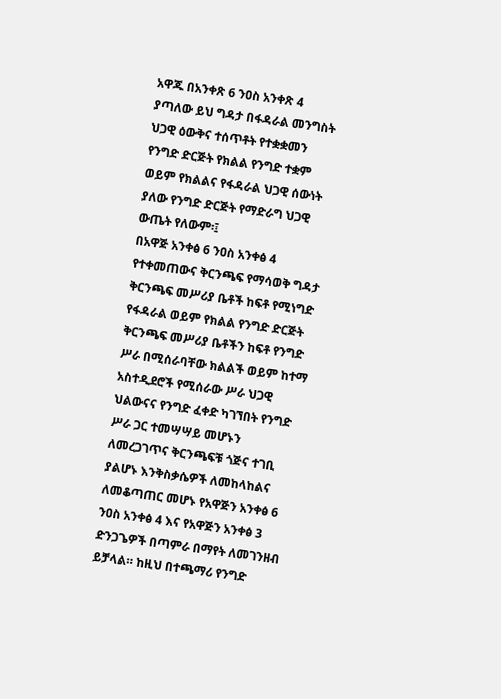አዋጁ በአንቀጽ 6 ንዐስ አንቀጽ 4 ያጣለው ይህ ግዳታ በፋዳራል መንግስት ህጋዊ ዕውቅና ተሰጥቶት የተቋቋመን የንግድ ድርጅት የክልል የንግድ ተቋም ወይም የክልልና የፋዳራል ህጋዊ ሰውነት ያለው የንግድ ድርጅት የማድራግ ህጋዊ ውጤት የለውም፡፤
በአዋጅ አንቀፅ 6 ንዐስ አንቀፅ 4 የተቀመጠውና ቅርንጫፍ የማሳወቅ ግዳታ ቅርንጫፍ መሥሪያ ቤቶች ከፍቶ የሚነግድ የፋዳራል ወይም የክልል የንግድ ድርጅት ቅርንጫፍ መሥሪያ ቤቶችን ከፍቶ የንግድ ሥራ በሚሰራባቸው ክልልች ወይም ከተማ አስተዲደሮች የሚሰራው ሥራ ህጋዊ ህልውናና የንግድ ፈቀድ ካገኘበት የንግድ ሥራ ጋር ተመሣሣይ መሆኑን ለመረጋገጥና ቅርንጫፍቹ ጎጅና ተገቢ ያልሆኑ እንቅስቃሴዎች ለመከላከልና ለመቆጣጠር መሆኑ የአዋጅን አንቀፅ 6 ንዐስ አንቀፅ 4 እና የአዋጅን አንቀፅ 3 ድንጋጌዎች በጣምራ በማየት ለመገንዘብ ይቻላል። ከዚህ በተጫማሪ የንግድ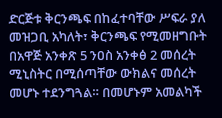ድርጅቱ ቅርንጫፍ በከፈተባቸው ሥፍራ ያለ መዝጋቢ አካለት፣ ቅርንጫፍ የሚመዘግቡት በአዋጅ አንቀጽ 5 ንዐስ አንቀፅ 2 መሰረት ሚኒስትር በሚሰጣቸው ውክልና መሰረት መሆኑ ተደንግጓል። በመሆኑም አመልካች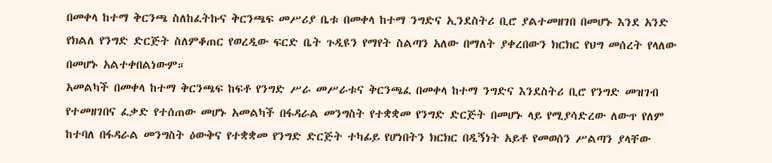በመቀላ ከተማ ቅርንጫ ስለከፈትኩና ቅርንጫፍ መሥሪያ ቤቱ በመቀላ ከተማ ንግድና ኢንደስትሪ ቢሮ ያልተመዘገበ በመሆኑ እንደ አንድ የክልለ የንግድ ድርጅት ስለምቆጠር የወረዲው ፍርድ ቤት ጉዲዩን የማየት ስልጣን አለው በማለት ያቀረበውን ክርክር የህግ መሰረት የላለው በመሆኑ አልተቀበልነውም።
አመልካች በመቀላ ከተማ ቅርንጫፍ ከፍቶ የንግድ ሥራ መሥራቱና ቅርንጫፈ በመቀላ ከተማ ንግድና እንደስትሪ ቢሮ የንግድ መዝገብ የተመዘገበና ፈቃድ የተሰጠው መሆኑ አመልካች በፋዳራል መንግስት የተቋቋመ የንግድ ድርጅት በመሆኑ ላይ የሚያሳድረው ለውጥ የለም ከተባለ በፋዳራል መንግስት ዕውቅና የተቋቋመ የንግድ ድርጅት ተካፊይ የሆነበትን ክርክር በዲኝነት አይቶ የመወሰን ሥልጣን ያላቸው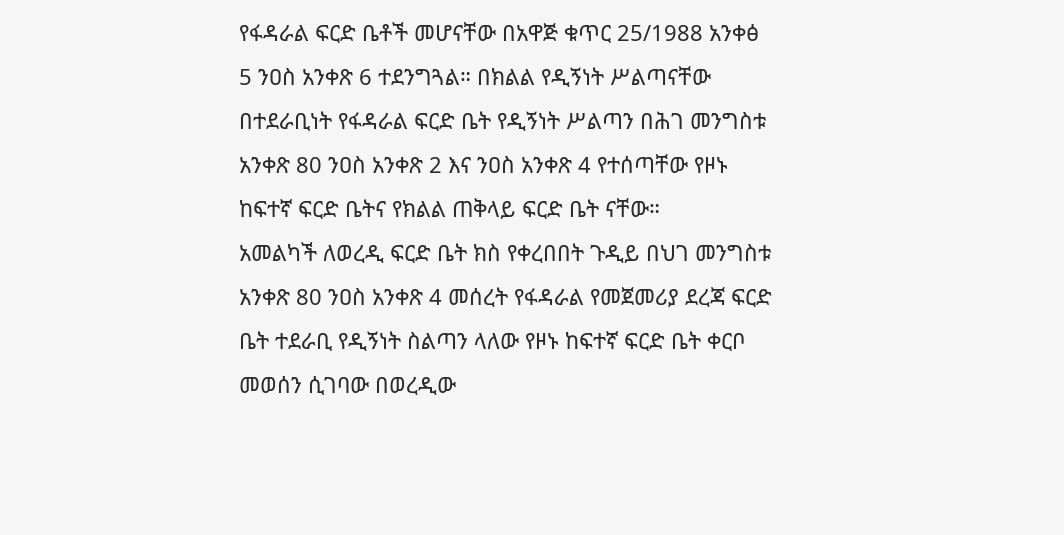የፋዳራል ፍርድ ቤቶች መሆናቸው በአዋጅ ቁጥር 25/1988 አንቀፅ 5 ንዐስ አንቀጽ 6 ተደንግጓል። በክልል የዲኝነት ሥልጣናቸው በተደራቢነት የፋዳራል ፍርድ ቤት የዲኝነት ሥልጣን በሕገ መንግስቱ አንቀጽ 80 ንዐስ አንቀጽ 2 እና ንዐስ አንቀጽ 4 የተሰጣቸው የዞኑ ከፍተኛ ፍርድ ቤትና የክልል ጠቅላይ ፍርድ ቤት ናቸው።
አመልካች ለወረዲ ፍርድ ቤት ክስ የቀረበበት ጉዲይ በህገ መንግስቱ አንቀጽ 80 ንዐስ አንቀጽ 4 መሰረት የፋዳራል የመጀመሪያ ደረጃ ፍርድ ቤት ተደራቢ የዲኝነት ስልጣን ላለው የዞኑ ከፍተኛ ፍርድ ቤት ቀርቦ መወሰን ሲገባው በወረዲው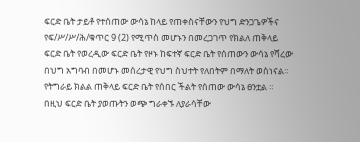ፍርድ ቤት ታይቶ የተሰጠው ውሳኔ ከላይ የጠቀስናቸውን የህግ ድንጋጌዎችና የፍ/ሥ/ሥ/ሕ/ቁጥር 9 (2) የሚጥስ መሆኑን በመረጋገጥ የክልለ ጠቅላይ ፍርድ ቤት የወረዲው ፍርድ ቤት የዞኑ ከፍተኛ ፍርድ ቤት የሰጠውን ውሳኔ የሻረው በህግ አግባብ በመሆኑ መሰረታዊ የህግ ስህተት የለበትም በማለት ወስነናል።
የትግራይ ክልል ጠቅላይ ፍርድ ቤት የሰበር ችልት የሰጠው ውሳኔ ፀንቷል ።
በዚህ ፍርድ ቤት ያወጡትን ወጭ ግራቀኙ ለያራሳቸው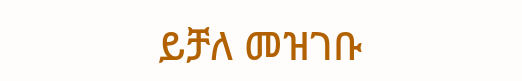ይቻለ መዝገቡ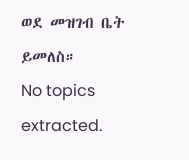ወደ መዝገብ ቤት ይመለስ።
No topics extracted.